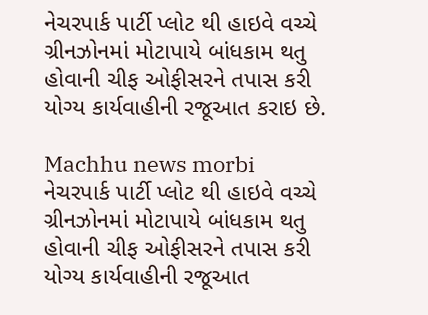નેચરપાર્ક પાર્ટી પ્લોટ થી હાઇવે વચ્ચે ગ્રીનઝોનમાં મોટાપાયે બાંધકામ થતુ હોવાની ચીફ ઓફીસરને તપાસ કરી યોગ્ય કાર્યવાહીની રજૂઆત કરાઇ છે.

Machhu news morbi
નેચરપાર્ક પાર્ટી પ્લોટ થી હાઇવે વચ્ચે ગ્રીનઝોનમાં મોટાપાયે બાંધકામ થતુ હોવાની ચીફ ઓફીસરને તપાસ કરી યોગ્ય કાર્યવાહીની રજૂઆત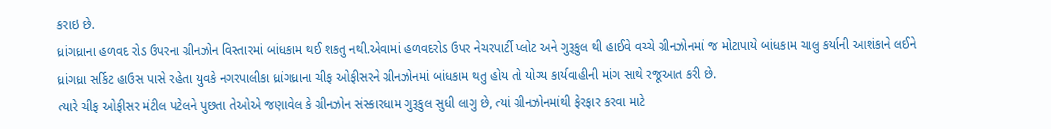કરાઇ છે.
ધ્રાંગધ્રાના હળવદ રોડ ઉપરના ગ્રીનઝોન વિસ્તારમાં બાંધકામ થઈ શકતુ નથી.એવામાં હળવદરોડ ઉપર નેચરપાર્ટી પ્લોટ અને ગુરૂકુલ થી હાઈવે વચ્ચે ગ્રીનઝોનમાં જ મોટાપાયે બાંધકામ ચાલુ કર્યાની આશંકાને લઈને ધ્રાંગધ્રા સર્કિટ હાઉસ પાસે રહેતા યુવકે નગરપાલીકા ધ્રાંગધ્રાના ચીફ ઓફીસરને ગ્રીનઝોનમાં બાંધકામ થતુ હોય તો યોગ્ય કાર્યવાહીની માંગ સાથે રજૂઆત કરી છે.
ત્યારે ચીફ ઓફીસર મંટીલ પટેલને પુછતા તેઓએ જણાવેલ કે ગ્રીનઝોન સંસ્કારધામ ગુરૂકુલ સુધી લાગુ છે, ત્યાં ગ્રીનઝોનમાંથી ફેરફાર કરવા માટે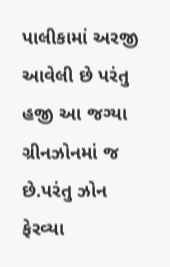પાલીકામાં અરજી આવેલી છે પરંતુ હજી આ જગ્યા ગ્રીનઝોનમાં જ છે.પરંતુ ઝોન ફેરવ્યા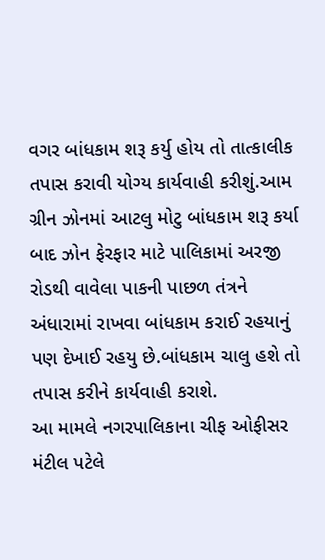વગર બાંધકામ શરૂ કર્યુ હોય તો તાત્કાલીક તપાસ કરાવી યોગ્ય કાર્યવાહી કરીશું.આમ ગ્રીન ઝોનમાં આટલુ મોટુ બાંધકામ શરૂ કર્યા બાદ ઝોન ફેરફાર માટે પાલિકામાં અરજી રોડથી વાવેલા પાકની પાછળ તંત્રને અંધારામાં રાખવા બાંધકામ કરાઈ રહયાનું પણ દેખાઈ રહયુ છે.બાંધકામ ચાલુ હશે તો તપાસ કરીને કાર્યવાહી કરાશે.
આ મામલે નગરપાલિકાના ચીફ ઓફીસર મંટીલ પટેલે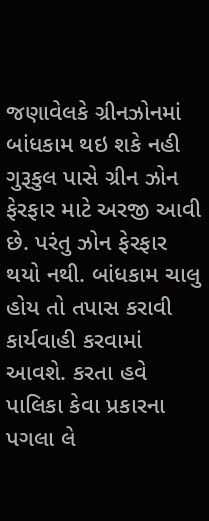જણાવેલકે ગ્રીનઝોનમાં બાંધકામ થઇ શકે નહી ગુરૂકુલ પાસે ગ્રીન ઝોન ફેરફાર માટે અરજી આવી છે. પરંતુ ઝોન ફેરફાર થયો નથી. બાંધકામ ચાલુ હોય તો તપાસ કરાવી કાર્યવાહી કરવામાં આવશે. કરતા હવે પાલિકા કેવા પ્રકારના પગલા લે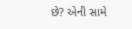છે? એની સામે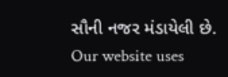સૌની નજર મંડાયેલી છે.
Our website uses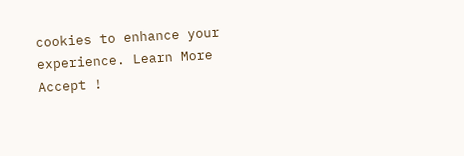cookies to enhance your experience. Learn More
Accept !